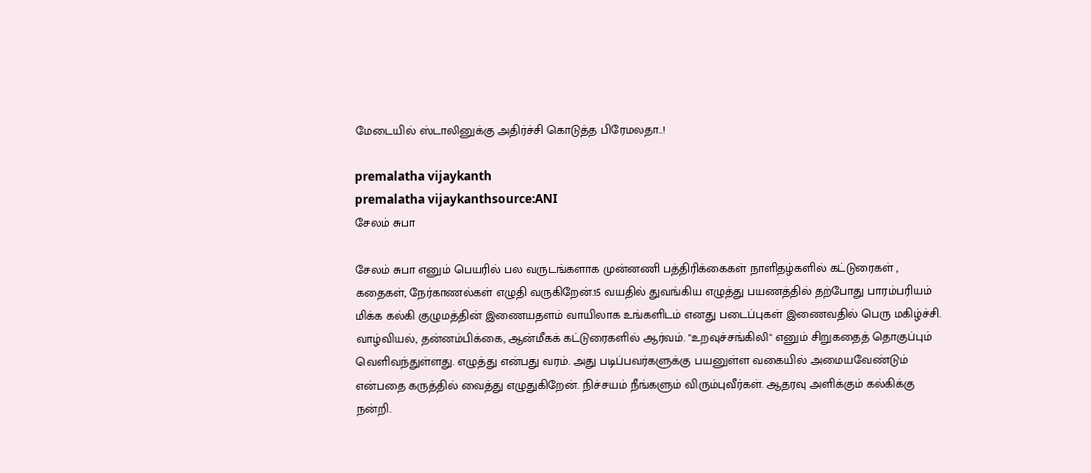மேடையில் ஸ்டாலினுக்கு அதிர்ச்சி கொடுத்த பிரேமலதா..!

premalatha vijaykanth
premalatha vijaykanthsource:ANI
சேலம் சுபா

சேலம் சுபா எனும் பெயரில் பல வருடங்களாக முன்னணி பத்திரிக்கைகள் நாளிதழ்களில் கட்டுரைகள் , கதைகள், நேர்காணல்கள் எழுதி வருகிறேன்.15 வயதில் துவங்கிய எழுத்து பயணத்தில் தற்போது பாரம்பரியம் மிக்க கல்கி குழுமத்தின் இணையதளம் வாயிலாக உங்களிடம் எனது படைப்புகள் இணைவதில் பெரு மகிழ்ச்சி. வாழ்வியல், தன்னம்பிக்கை, ஆன்மீகக் கட்டுரைகளில் ஆர்வம். "உறவுச்சங்கிலி" எனும் சிறுகதைத் தொகுப்பும் வெளிவந்துள்ளது. எழுத்து என்பது வரம். அது படிப்பவர்களுக்கு பயனுள்ள வகையில் அமையவேண்டும் என்பதை கருத்தில் வைத்து எழுதுகிறேன். நிச்சயம் நீங்களும் விரும்புவீர்கள். ஆதரவு அளிக்கும் கல்கிக்கு நன்றி.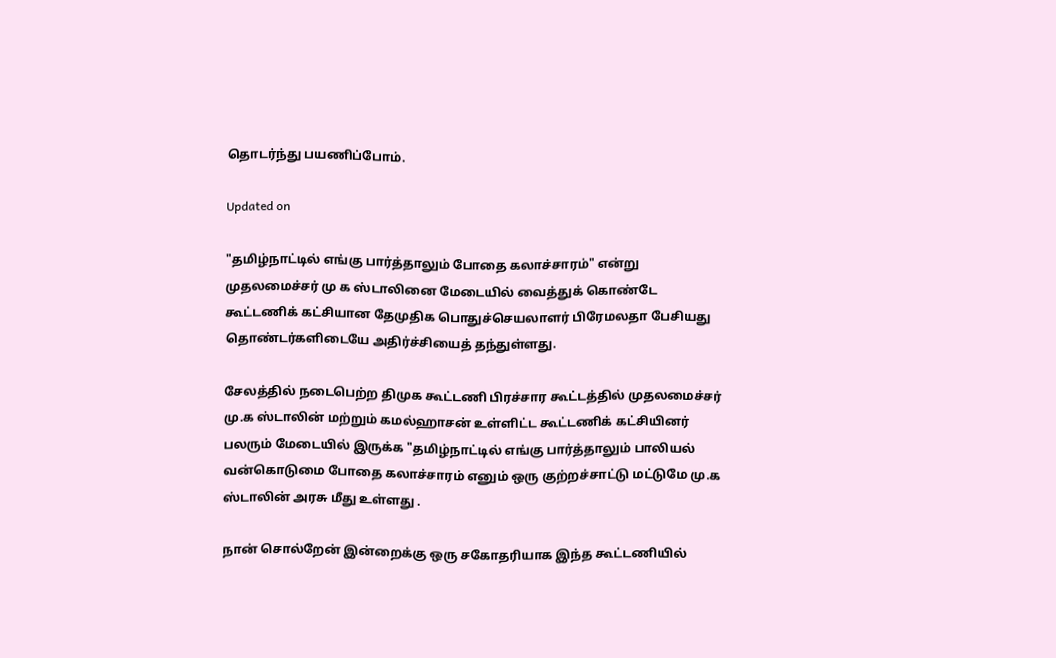தொடர்ந்து பயணிப்போம்.

Updated on

"தமிழ்நாட்டில் எங்கு பார்த்தாலும் போதை கலாச்சாரம்" என்று முதலமைச்சர் மு க ஸ்டாலினை மேடையில் வைத்துக் கொண்டே கூட்டணிக் கட்சியான தேமுதிக பொதுச்செயலாளர் பிரேமலதா பேசியது தொண்டர்களிடையே அதிர்ச்சியைத் தந்துள்ளது.

சேலத்தில் நடைபெற்ற திமுக கூட்டணி பிரச்சார கூட்டத்தில் முதலமைச்சர் மு.க ஸ்டாலின் மற்றும் கமல்ஹாசன் உள்ளிட்ட கூட்டணிக் கட்சியினர் பலரும் மேடையில் இருக்க "தமிழ்நாட்டில் எங்கு பார்த்தாலும் பாலியல் வன்கொடுமை போதை கலாச்சாரம் எனும் ஒரு குற்றச்சாட்டு மட்டுமே மு.க ஸ்டாலின் அரசு மீது உள்ளது .

நான் சொல்றேன் இன்றைக்கு ஒரு சகோதரியாக இந்த கூட்டணியில்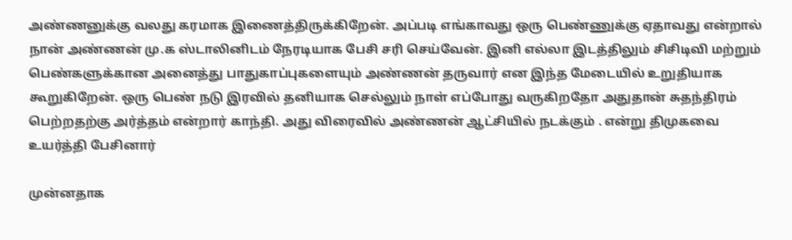அண்ணனுக்கு வலது கரமாக இணைத்திருக்கிறேன். அப்படி எங்காவது ஒரு பெண்ணுக்கு ஏதாவது என்றால் நான் அண்ணன் மு.க ஸ்டாலினிடம் நேரடியாக பேசி சரி செய்வேன். இனி எல்லா இடத்திலும் சிசிடிவி மற்றும் பெண்களுக்கான அனைத்து பாதுகாப்புகளையும் அண்ணன் தருவார் என இந்த மேடையில் உறுதியாக கூறுகிறேன். ஒரு பெண் நடு இரவில் தனியாக செல்லும் நாள் எப்போது வருகிறதோ அதுதான் சுதந்திரம் பெற்றதற்கு அர்த்தம் என்றார் காந்தி. அது விரைவில் அண்ணன் ஆட்சியில் நடக்கும் . என்று திமுகவை உயர்த்தி பேசினார்

முன்னதாக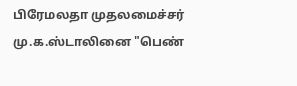பிரேமலதா முதலமைச்சர் மு.க.ஸ்டாலினை "பெண்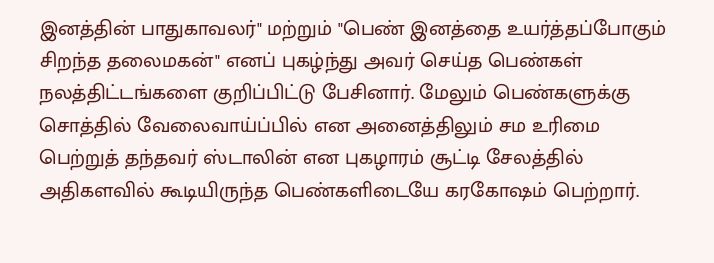இனத்தின் பாதுகாவலர்" மற்றும் "பெண் இனத்தை உயர்த்தப்போகும் சிறந்த தலைமகன்" எனப் புகழ்ந்து அவர் செய்த பெண்கள் நலத்திட்டங்களை குறிப்பிட்டு பேசினார். மேலும் பெண்களுக்கு சொத்தில் வேலைவாய்ப்பில் என அனைத்திலும் சம உரிமை பெற்றுத் தந்தவர் ஸ்டாலின் என புகழாரம் சூட்டி சேலத்தில் அதிகளவில் கூடியிருந்த பெண்களிடையே கரகோஷம் பெற்றார்.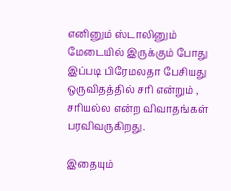எனினும் ஸ்டாலினும் மேடையில் இருக்கும் போது இப்படி பிரேமலதா பேசியது ஒருவிதத்தில் சரி என்றும் , சரியல்ல என்ற விவாதங்கள் பரவிவருகிறது.

இதையும்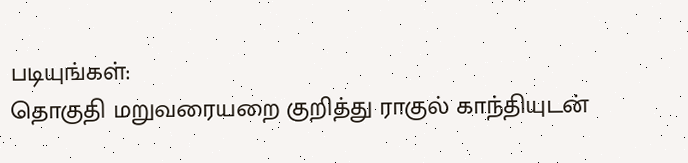படியுங்கள்:
தொகுதி மறுவரையறை குறித்து ராகுல் காந்தியுடன்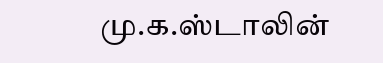மு.க.ஸ்டாலின்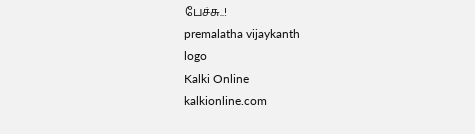பேச்சு..!
premalatha vijaykanth
logo
Kalki Online
kalkionline.com